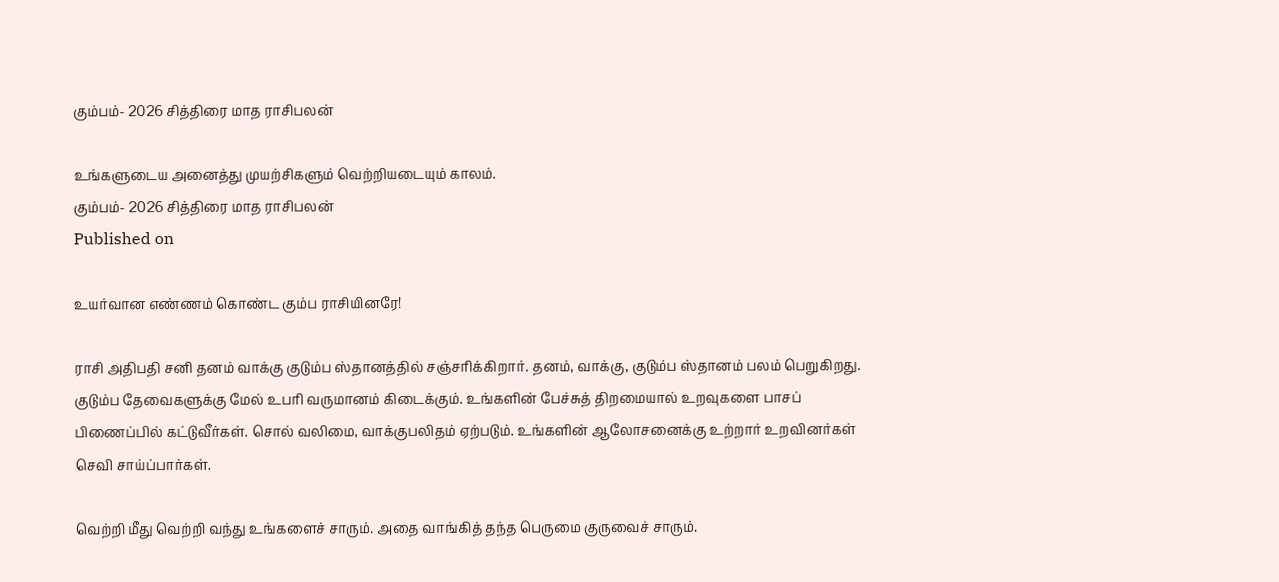கும்பம்- 2026 சித்திரை மாத ராசிபலன்

உங்களுடைய அனைத்து முயற்சிகளும் வெற்றியடையும் காலம்.
கும்பம்- 2026 சித்திரை மாத ராசிபலன்
Published on

உயர்வான எண்ணம் கொண்ட கும்ப ராசியினரே!

ராசி அதிபதி சனி தனம் வாக்கு குடும்ப ஸ்தானத்தில் சஞ்சரிக்கிறார். தனம், வாக்கு, குடும்ப ஸ்தானம் பலம் பெறுகிறது. குடும்ப தேவைகளுக்கு மேல் உபரி வருமானம் கிடைக்கும். உங்களின் பேச்சுத் திறமையால் உறவுகளை பாசப் பிணைப்பில் கட்டுவீர்கள். சொல் வலிமை, வாக்குபலிதம் ஏற்படும். உங்களின் ஆலோசனைக்கு உற்றார் உறவினர்கள் செவி சாய்ப்பார்கள்.

வெற்றி மீது வெற்றி வந்து உங்களைச் சாரும். அதை வாங்கித் தந்த பெருமை குருவைச் சாரும்.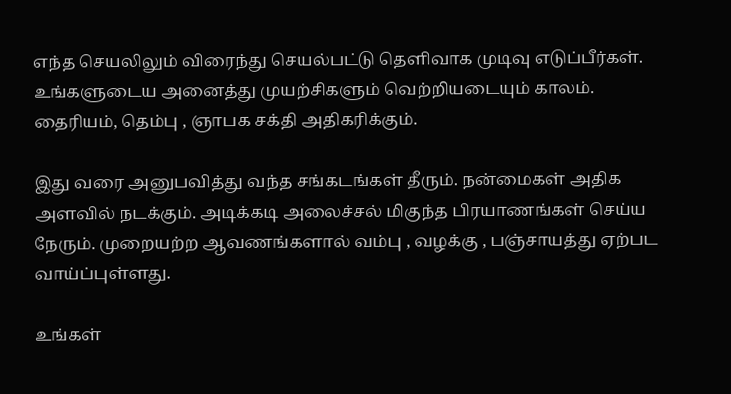எந்த செயலிலும் விரைந்து செயல்பட்டு தெளிவாக முடிவு எடுப்பீர்கள். உங்களுடைய அனைத்து முயற்சிகளும் வெற்றியடையும் காலம். தைரியம், தெம்பு , ஞாபக சக்தி அதிகரிக்கும்.

இது வரை அனுபவித்து வந்த சங்கடங்கள் தீரும். நன்மைகள் அதிக அளவில் நடக்கும். அடிக்கடி அலைச்சல் மிகுந்த பிரயாணங்கள் செய்ய நேரும். முறையற்ற ஆவணங்களால் வம்பு , வழக்கு , பஞ்சாயத்து ஏற்பட வாய்ப்புள்ளது.

உங்கள்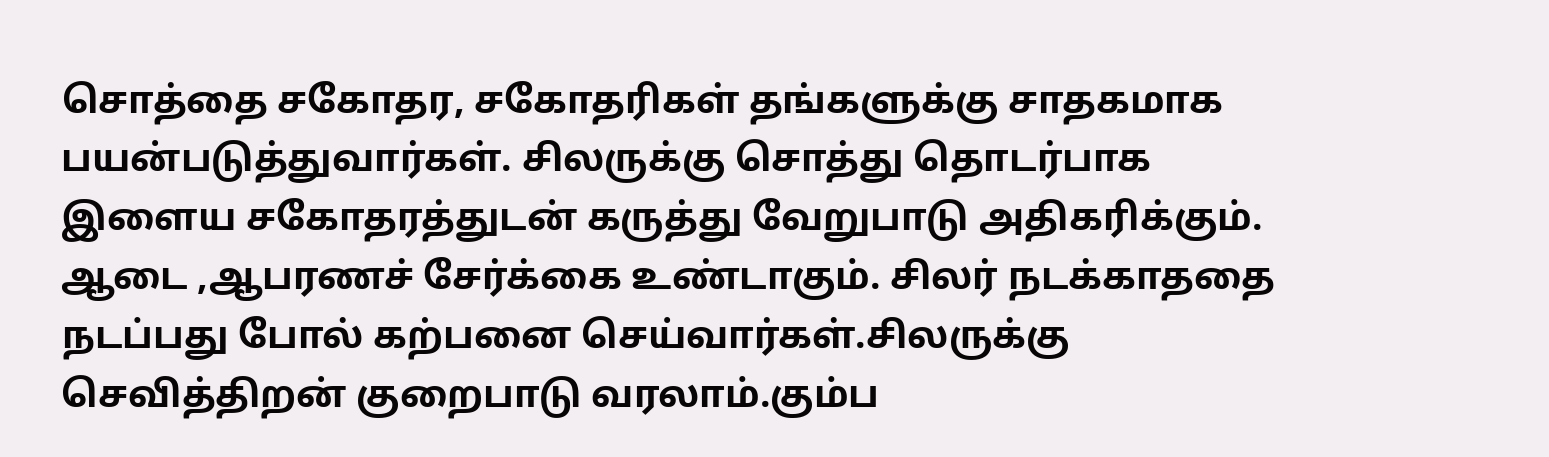சொத்தை சகோதர, சகோதரிகள் தங்களுக்கு சாதகமாக பயன்படுத்துவார்கள். சிலருக்கு சொத்து தொடர்பாக இளைய சகோதரத்துடன் கருத்து வேறுபாடு அதிகரிக்கும். ஆடை ,ஆபரணச் சேர்க்கை உண்டாகும். சிலர் நடக்காததை நடப்பது போல் கற்பனை செய்வார்கள்.சிலருக்கு செவித்திறன் குறைபாடு வரலாம்.கும்ப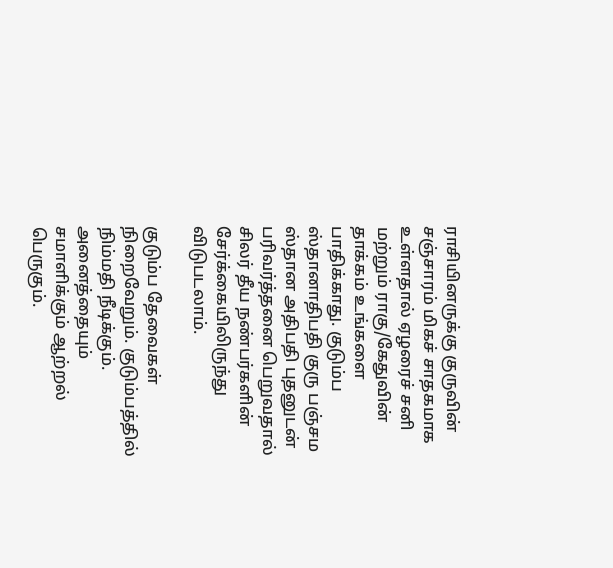ராசியினருக்கு குருவின் சஞ்சாரம் மிகச் சாதகமாக உள்ளதால் ஏழரைச் சனி மற்றும் ராகு/கேதுவின் தாக்கம் உங்களை பாதிக்காது. குடும்ப ஸ்தானாதிபதி குரு பஞ்சம ஸ்தான அதிபதி புதனுடன் பரிவர்த்தனை பெறுவதால் சிலர் தீய நண்பர்களின் சேர்க்கையிலிருந்து விடுபடலாம்.

குடும்ப தேவைகள் நிறைவேறும். குடும்பத்தில் நிம்மதி நீடிக்கும். அனைத்தையும் சமாளிக்கும் ஆற்றல் பெருகும்.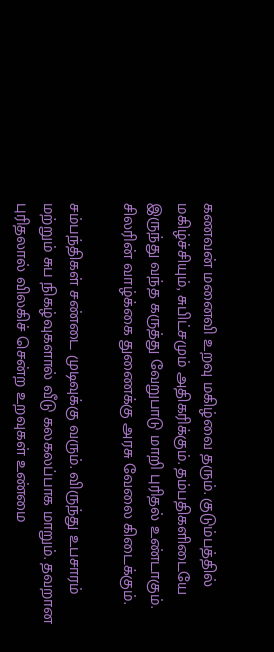கணவன் மனைவி உறவு மகிழ்வை தரும். குடும்பத்தில் மகிழ்ச்சியும், சுபிட்சமும் அதிகரிக்கும். தம்பதிகளிடையே இருந்து வந்த கருத்து வேறுபாடு மாறி புரிதல் உண்டாகும். சிலரின் வாழ்க்கை துணைக்கு அரசு வேலை கிடைக்கும்.

சம்பந்திகள் சண்டை முடிவுக்கு வரும். விருந்து உபசாரம் மற்றும் சுப நிகழ்வுகளால் வீடு கலகலப்பாக மாறும். தவறான புரிதலால் விலகிச் சென்ற உறவுகள் உண்மை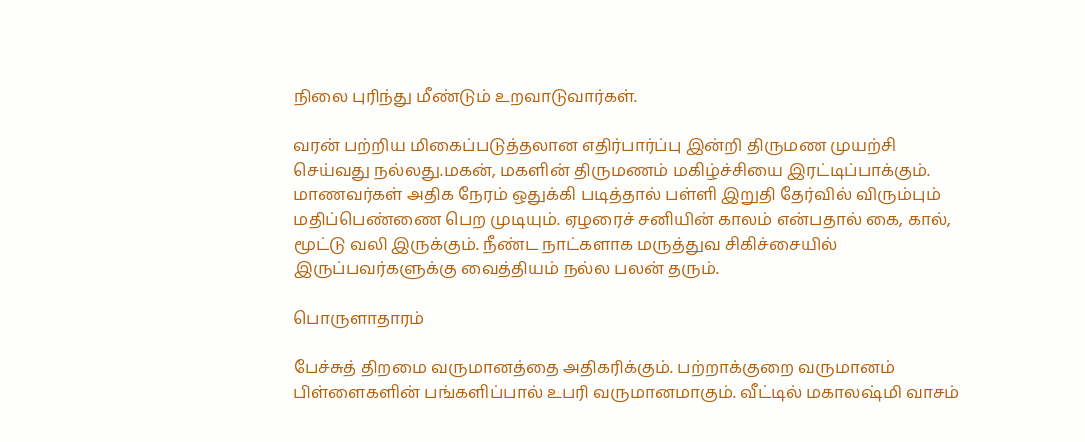நிலை புரிந்து மீண்டும் உறவாடுவார்கள்.

வரன் பற்றிய மிகைப்படுத்தலான எதிர்பார்ப்பு இன்றி திருமண முயற்சி செய்வது நல்லது.மகன், மகளின் திருமணம் மகிழ்ச்சியை இரட்டிப்பாக்கும். மாணவர்கள் அதிக நேரம் ஒதுக்கி படித்தால் பள்ளி இறுதி தேர்வில் விரும்பும் மதிப்பெண்ணை பெற முடியும். ஏழரைச் சனியின் காலம் என்பதால் கை, கால், மூட்டு வலி இருக்கும். நீண்ட நாட்களாக மருத்துவ சிகிச்சையில் இருப்பவர்களுக்கு வைத்தியம் நல்ல பலன் தரும்.

பொருளாதாரம்

பேச்சுத் திறமை வருமானத்தை அதிகரிக்கும். பற்றாக்குறை வருமானம் பிள்ளைகளின் பங்களிப்பால் உபரி வருமானமாகும். வீட்டில் மகாலஷ்மி வாசம்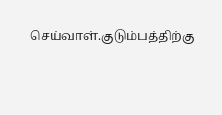செய்வாள்.குடும்பத்திற்கு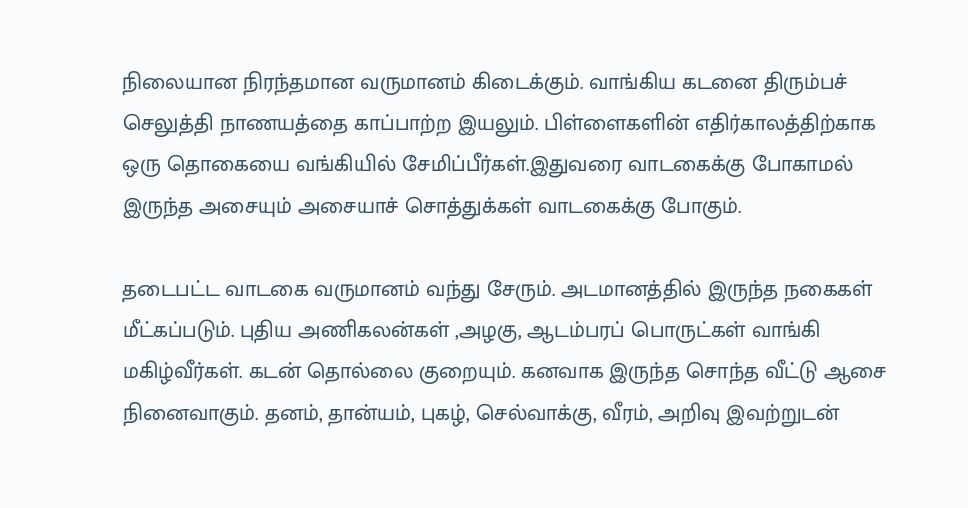நிலையான நிரந்தமான வருமானம் கிடைக்கும். வாங்கிய கடனை திரும்பச் செலுத்தி நாணயத்தை காப்பாற்ற இயலும். பிள்ளைகளின் எதிர்காலத்திற்காக ஒரு தொகையை வங்கியில் சேமிப்பீர்கள்.இதுவரை வாடகைக்கு போகாமல் இருந்த அசையும் அசையாச் சொத்துக்கள் வாடகைக்கு போகும்.

தடைபட்ட வாடகை வருமானம் வந்து சேரும். அடமானத்தில் இருந்த நகைகள் மீட்கப்படும். புதிய அணிகலன்கள் ,அழகு, ஆடம்பரப் பொருட்கள் வாங்கி மகிழ்வீர்கள். கடன் தொல்லை குறையும். கனவாக இருந்த சொந்த வீட்டு ஆசை நினைவாகும். தனம், தான்யம், புகழ், செல்வாக்கு, வீரம், அறிவு இவற்றுடன்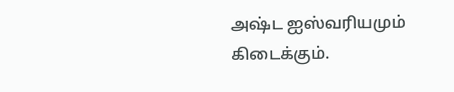அஷ்ட ஐஸ்வரியமும் கிடைக்கும்.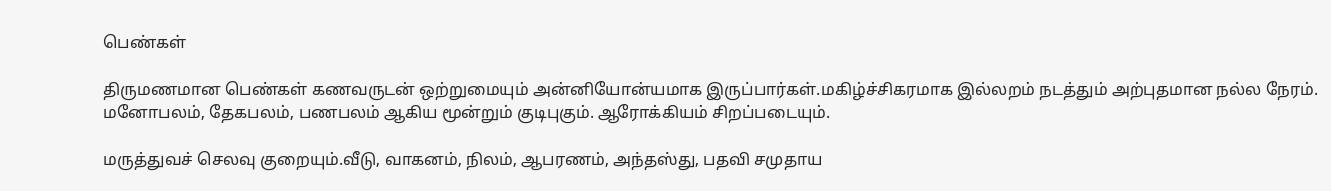பெண்கள்

திருமணமான பெண்கள் கணவருடன் ஒற்றுமையும் அன்னியோன்யமாக இருப்பார்கள்.மகிழ்ச்சிகரமாக இல்லறம் நடத்தும் அற்புதமான நல்ல நேரம். மனோபலம், தேகபலம், பணபலம் ஆகிய மூன்றும் குடிபுகும். ஆரோக்கியம் சிறப்படையும்.

மருத்துவச் செலவு குறையும்.வீடு, வாகனம், நிலம், ஆபரணம், அந்தஸ்து, பதவி சமுதாய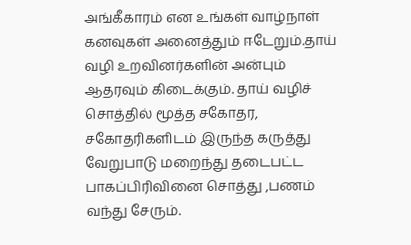அங்கீகாரம் என உங்கள் வாழ்நாள் கனவுகள் அனைத்தும் ஈடேறும்.தாய் வழி உறவினர்களின் அன்பும் ஆதரவும் கிடைக்கும். தாய் வழிச் சொத்தில் மூத்த சகோதர, சகோதரிகளிடம் இருந்த கருத்து வேறுபாடு மறைந்து தடைபட்ட பாகப்பிரிவினை சொத்து ,பணம் வந்து சேரும்.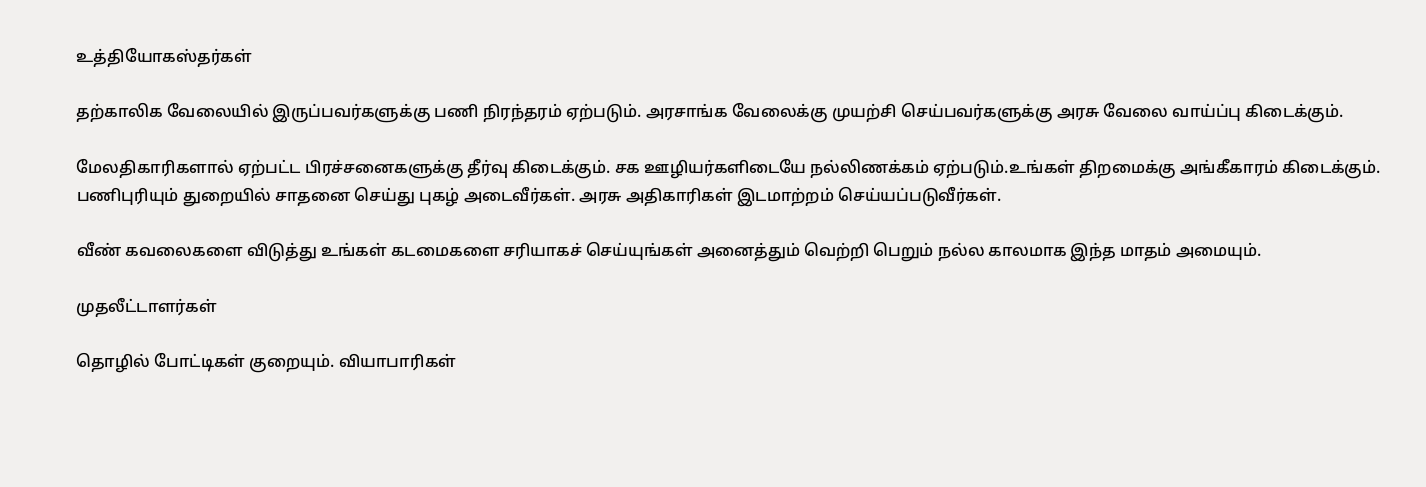உத்தியோகஸ்தர்கள்

தற்காலிக வேலையில் இருப்பவர்களுக்கு பணி நிரந்தரம் ஏற்படும். அரசாங்க வேலைக்கு முயற்சி செய்பவர்களுக்கு அரசு வேலை வாய்ப்பு கிடைக்கும்.

மேலதிகாரிகளால் ஏற்பட்ட பிரச்சனைகளுக்கு தீர்வு கிடைக்கும். சக ஊழியர்களிடையே நல்லிணக்கம் ஏற்படும்.உங்கள் திறமைக்கு அங்கீகாரம் கிடைக்கும். பணிபுரியும் துறையில் சாதனை செய்து புகழ் அடைவீர்கள். அரசு அதிகாரிகள் இடமாற்றம் செய்யப்படுவீர்கள்.

வீண் கவலைகளை விடுத்து உங்கள் கடமைகளை சரியாகச் செய்யுங்கள் அனைத்தும் வெற்றி பெறும் நல்ல காலமாக இந்த மாதம் அமையும்.

முதலீட்டாளர்கள்

தொழில் போட்டிகள் குறையும். வியாபாரிகள்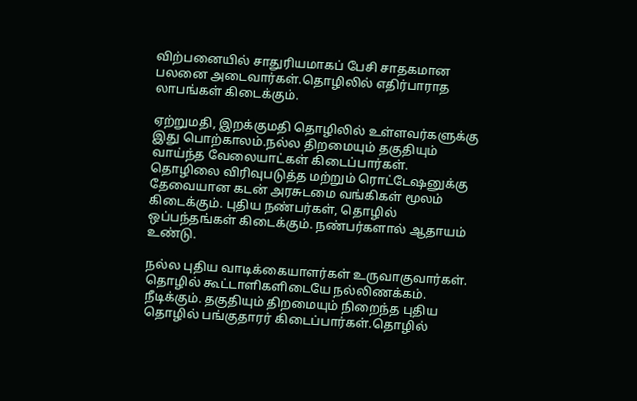விற்பனையில் சாதுரியமாகப் பேசி சாதகமான பலனை அடைவார்கள்.தொழிலில் எதிர்பாராத லாபங்கள் கிடைக்கும்.

ஏற்றுமதி, இறக்குமதி தொழிலில் உள்ளவர்களுக்கு இது பொற்காலம்.நல்ல திறமையும் தகுதியும் வாய்ந்த வேலையாட்கள் கிடைப்பார்கள். தொழிலை விரிவுபடுத்த மற்றும் ரொட்டேஷனுக்கு தேவையான கடன் அரசுடமை வங்கிகள் மூலம் கிடைக்கும். புதிய நண்பர்கள், தொழில் ஒப்பந்தங்கள் கிடைக்கும். நண்பர்களால் ஆதாயம் உண்டு.

நல்ல புதிய வாடிக்கையாளர்கள் உருவாகுவார்கள். தொழில் கூட்டாளிகளிடையே நல்லிணக்கம். நீடிக்கும். தகுதியும் திறமையும் நிறைந்த புதிய தொழில் பங்குதாரர் கிடைப்பார்கள்.தொழில்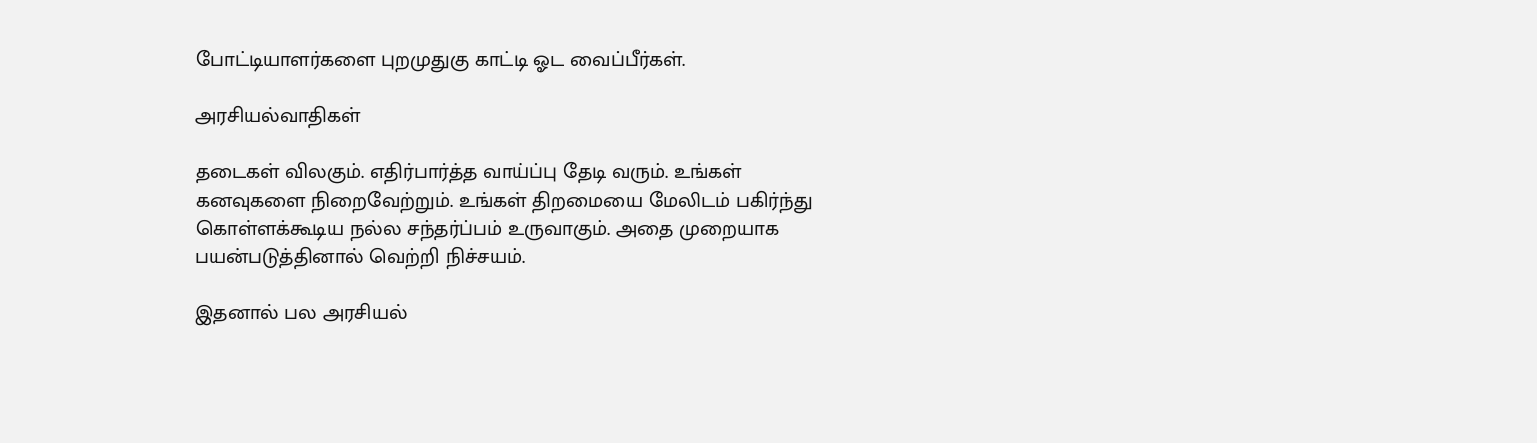போட்டியாளர்களை புறமுதுகு காட்டி ஓட வைப்பீர்கள்.

அரசியல்வாதிகள்

தடைகள் விலகும். எதிர்பார்த்த வாய்ப்பு தேடி வரும். உங்கள் கனவுகளை நிறைவேற்றும். உங்கள் திறமையை மேலிடம் பகிர்ந்து கொள்ளக்கூடிய நல்ல சந்தர்ப்பம் உருவாகும். அதை முறையாக பயன்படுத்தினால் வெற்றி நிச்சயம்.

இதனால் பல அரசியல்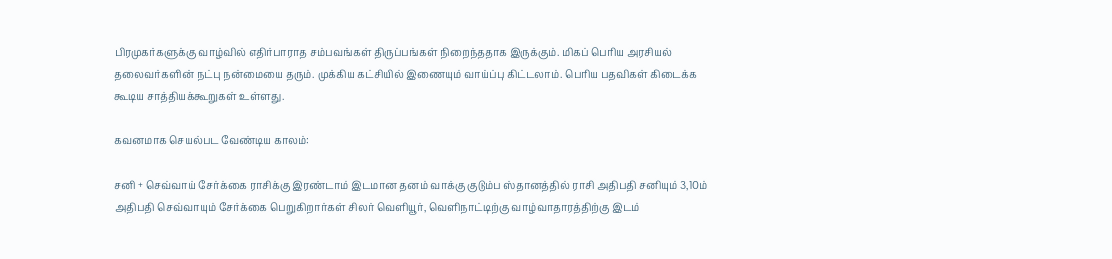பிரமுகர்களுக்கு வாழ்வில் எதிர்பாராத சம்பவங்கள் திருப்பங்கள் நிறைந்ததாக இருக்கும். மிகப் பெரிய அரசியல் தலைவர்களின் நட்பு நன்மையை தரும். முக்கிய கட்சியில் இணையும் வாய்ப்பு கிட்டலாம். பெரிய பதவிகள் கிடைக்க கூடிய சாத்தியக்கூறுகள் உள்ளது.

கவனமாக செயல்பட வேண்டிய காலம்:

சனி + செவ்வாய் சேர்க்கை ராசிக்கு இரண்டாம் இடமான தனம் வாக்கு குடும்ப ஸ்தானத்தில் ராசி அதிபதி சனியும் 3,10ம் அதிபதி செவ்வாயும் சேர்க்கை பெறுகிறார்கள் சிலர் வெளியூர், வெளிநாட்டிற்கு வாழ்வாதாரத்திற்கு இடம்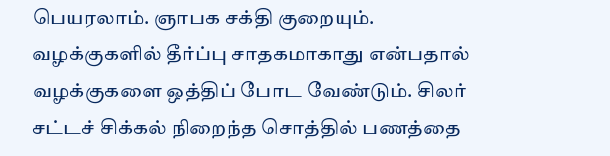பெயரலாம். ஞாபக சக்தி குறையும். வழக்குகளில் தீர்ப்பு சாதகமாகாது என்பதால் வழக்குகளை ஒத்திப் போட வேண்டும். சிலர் சட்டச் சிக்கல் நிறைந்த சொத்தில் பணத்தை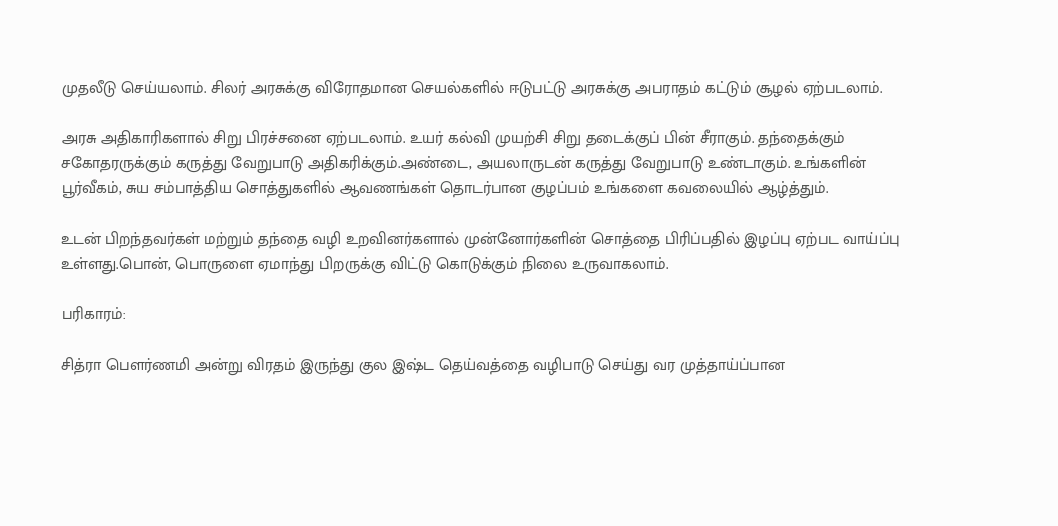முதலீடு செய்யலாம். சிலர் அரசுக்கு விரோதமான செயல்களில் ஈடுபட்டு அரசுக்கு அபராதம் கட்டும் சூழல் ஏற்படலாம்.

அரசு அதிகாரிகளால் சிறு பிரச்சனை ஏற்படலாம். உயர் கல்வி முயற்சி சிறு தடைக்குப் பின் சீராகும். தந்தைக்கும் சகோதரருக்கும் கருத்து வேறுபாடு அதிகரிக்கும்.அண்டை, அயலாருடன் கருத்து வேறுபாடு உண்டாகும். உங்களின் பூர்வீகம், சுய சம்பாத்திய சொத்துகளில் ஆவணங்கள் தொடர்பான குழப்பம் உங்களை கவலையில் ஆழ்த்தும்.

உடன் பிறந்தவர்கள் மற்றும் தந்தை வழி உறவினர்களால் முன்னோர்களின் சொத்தை பிரிப்பதில் இழப்பு ஏற்பட வாய்ப்பு உள்ளது.பொன், பொருளை ஏமாந்து பிறருக்கு விட்டு கொடுக்கும் நிலை உருவாகலாம்.

பரிகாரம்:

சித்ரா பௌர்ணமி அன்று விரதம் இருந்து குல இஷ்ட தெய்வத்தை வழிபாடு செய்து வர முத்தாய்ப்பான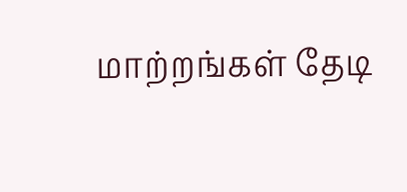மாற்றங்கள் தேடி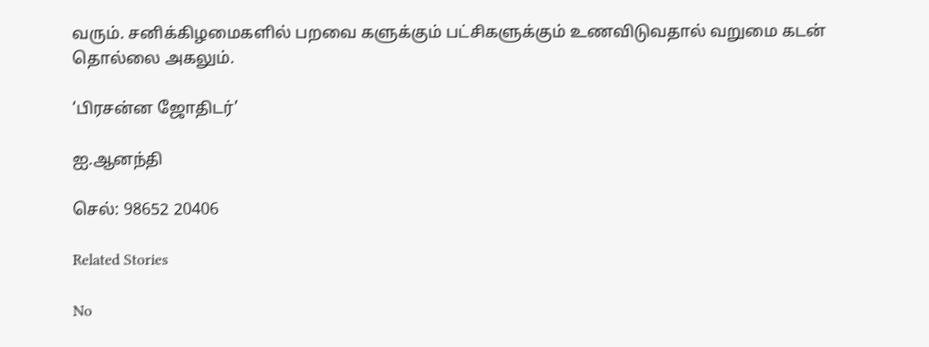வரும். சனிக்கிழமைகளில் பறவை களுக்கும் பட்சிகளுக்கும் உணவிடுவதால் வறுமை கடன் தொல்லை அகலும்.

‘பிரசன்ன ஜோதிடர்’

ஐ.ஆனந்தி

செல்: 98652 20406

Related Stories

No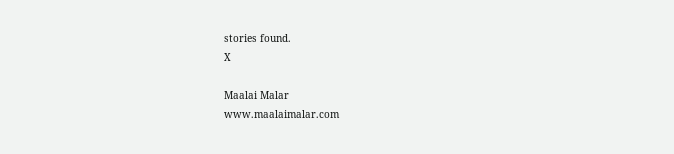stories found.
X

Maalai Malar
www.maalaimalar.com